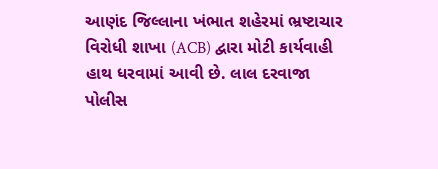આણંદ જિલ્લાના ખંભાત શહેરમાં ભ્રષ્ટાચાર વિરોધી શાખા (ACB) દ્વારા મોટી કાર્યવાહી હાથ ધરવામાં આવી છે. લાલ દરવાજા પોલીસ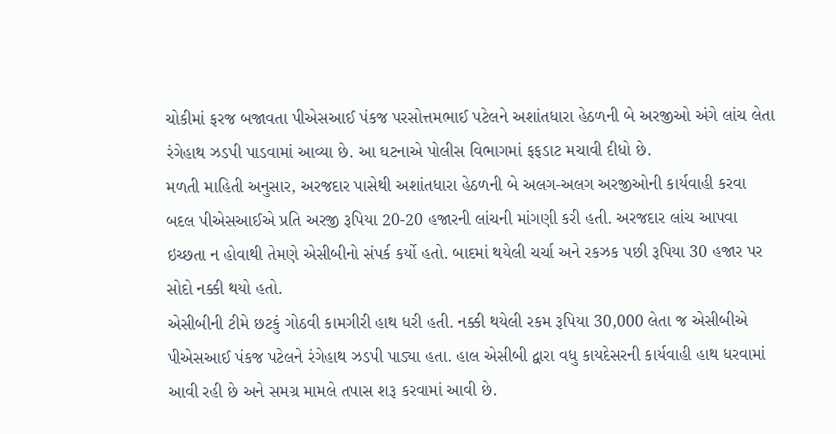ચોકીમાં ફરજ બજાવતા પીએસઆઈ પંકજ પરસોત્તમભાઈ પટેલને અશાંતધારા હેઠળની બે અરજીઓ અંગે લાંચ લેતા રંગેહાથ ઝડપી પાડવામાં આવ્યા છે. આ ઘટનાએ પોલીસ વિભાગમાં ફફડાટ મચાવી દીધો છે.
મળતી માહિતી અનુસાર, અરજદાર પાસેથી અશાંતધારા હેઠળની બે અલગ-અલગ અરજીઓની કાર્યવાહી કરવા બદલ પીએસઆઈએ પ્રતિ અરજી રૂપિયા 20-20 હજારની લાંચની માંગણી કરી હતી. અરજદાર લાંચ આપવા ઇચ્છતા ન હોવાથી તેમણે એસીબીનો સંપર્ક કર્યો હતો. બાદમાં થયેલી ચર્ચા અને રકઝક પછી રૂપિયા 30 હજાર પર સોદો નક્કી થયો હતો.
એસીબીની ટીમે છટકું ગોઠવી કામગીરી હાથ ધરી હતી. નક્કી થયેલી રકમ રૂપિયા 30,000 લેતા જ એસીબીએ પીએસઆઈ પંકજ પટેલને રંગેહાથ ઝડપી પાડ્યા હતા. હાલ એસીબી દ્વારા વધુ કાયદેસરની કાર્યવાહી હાથ ધરવામાં આવી રહી છે અને સમગ્ર મામલે તપાસ શરૂ કરવામાં આવી છે.